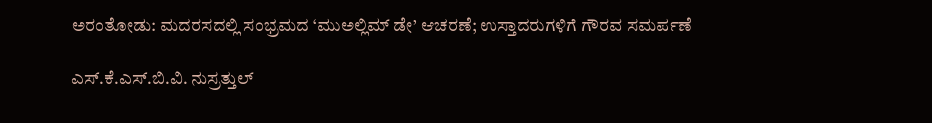ಅರಂತೋಡು: ಮದರಸದಲ್ಲಿ ಸಂಭ್ರಮದ ‘ಮುಅಲ್ಲಿಮ್ ಡೇ’ ಆಚರಣೆ; ಉಸ್ತಾದರುಗಳಿಗೆ ಗೌರವ ಸಮರ್ಪಣೆ

ಎಸ್.ಕೆ.ಎಸ್.ಬಿ.ವಿ. ನುಸ್ರತ್ತುಲ್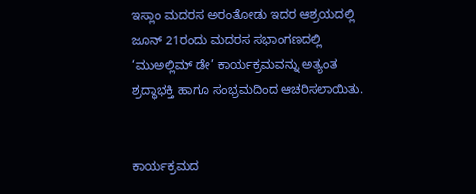ಇಸ್ಲಾಂ ಮದರಸ ಅರಂತೋಡು ಇದರ ಆಶ್ರಯದಲ್ಲಿ ಜೂನ್ 21ರಂದು ಮದರಸ ಸಭಾಂಗಣದಲ್ಲಿ ‘ಮುಅಲ್ಲಿಮ್ ಡೇ’ ಕಾರ್ಯಕ್ರಮವನ್ನು ಅತ್ಯಂತ ಶ್ರದ್ಧಾಭಕ್ತಿ ಹಾಗೂ ಸಂಭ್ರಮದಿಂದ ಆಚರಿಸಲಾಯಿತು.


ಕಾರ್ಯಕ್ರಮದ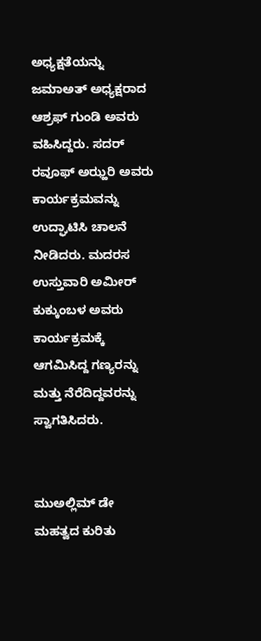ಅಧ್ಯಕ್ಷತೆಯನ್ನು ಜಮಾಅತ್ ಅಧ್ಯಕ್ಷರಾದ ಆಶ್ರಫ್ ಗುಂಡಿ ಅವರು ವಹಿಸಿದ್ದರು. ಸದರ್ ರವೂಫ್ ಅಝ್ಹರಿ ಅವರು ಕಾರ್ಯಕ್ರಮವನ್ನು ಉದ್ಘಾಟಿಸಿ ಚಾಲನೆ ನೀಡಿದರು. ಮದರಸ ಉಸ್ತುವಾರಿ ಅಮೀರ್ ಕುಕ್ಕುಂಬಳ ಅವರು ಕಾರ್ಯಕ್ರಮಕ್ಕೆ ಆಗಮಿಸಿದ್ದ ಗಣ್ಯರನ್ನು ಮತ್ತು ನೆರೆದಿದ್ದವರನ್ನು ಸ್ವಾಗತಿಸಿದರು.


ಮುಅಲ್ಲಿಮ್ ಡೇ ಮಹತ್ವದ ಕುರಿತು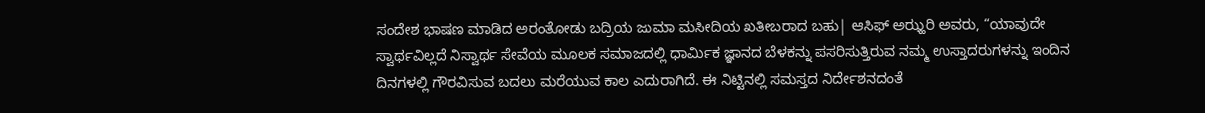ಸಂದೇಶ ಭಾಷಣ ಮಾಡಿದ ಅರಂತೋಡು ಬದ್ರಿಯ ಜುಮಾ ಮಸೀದಿಯ ಖತೀಬರಾದ ಬಹು| ಆಸಿಫ್ ಅಝ್ಹರಿ ಅವರು, “ಯಾವುದೇ ಸ್ವಾರ್ಥವಿಲ್ಲದೆ ನಿಸ್ವಾರ್ಥ ಸೇವೆಯ ಮೂಲಕ ಸಮಾಜದಲ್ಲಿ ಧಾರ್ಮಿಕ ಜ್ಞಾನದ ಬೆಳಕನ್ನು ಪಸರಿಸುತ್ತಿರುವ ನಮ್ಮ ಉಸ್ತಾದರುಗಳನ್ನು ಇಂದಿನ ದಿನಗಳಲ್ಲಿ ಗೌರವಿಸುವ ಬದಲು ಮರೆಯುವ ಕಾಲ ಎದುರಾಗಿದೆ. ಈ ನಿಟ್ಟಿನಲ್ಲಿ ಸಮಸ್ತದ ನಿರ್ದೇಶನದಂತೆ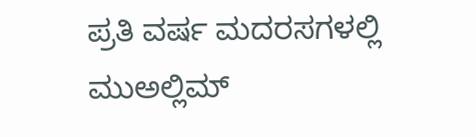ಪ್ರತಿ ವರ್ಷ ಮದರಸಗಳಲ್ಲಿ ಮುಅಲ್ಲಿಮ್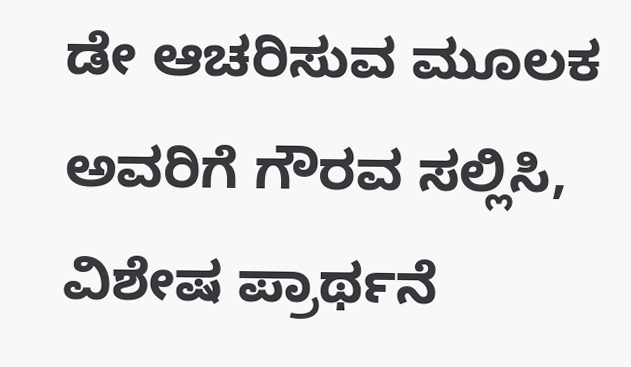ಡೇ ಆಚರಿಸುವ ಮೂಲಕ ಅವರಿಗೆ ಗೌರವ ಸಲ್ಲಿಸಿ, ವಿಶೇಷ ಪ್ರಾರ್ಥನೆ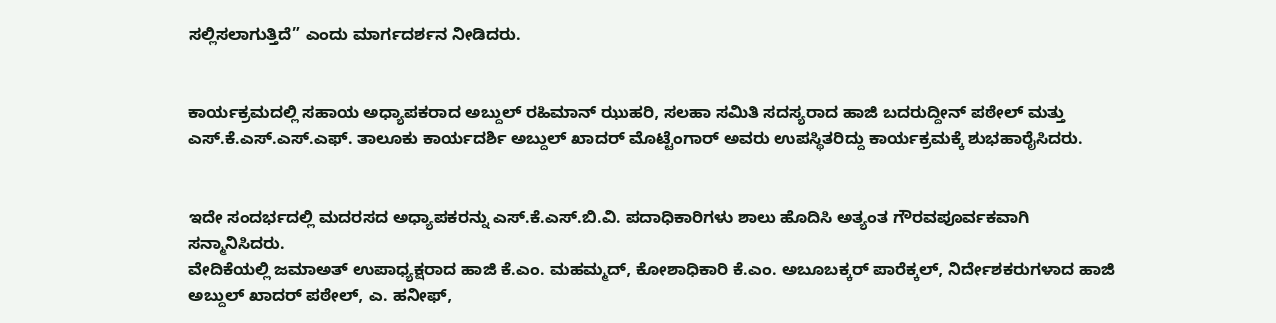ಸಲ್ಲಿಸಲಾಗುತ್ತಿದೆ” ಎಂದು ಮಾರ್ಗದರ್ಶನ ನೀಡಿದರು.


ಕಾರ್ಯಕ್ರಮದಲ್ಲಿ ಸಹಾಯ ಅಧ್ಯಾಪಕರಾದ ಅಬ್ದುಲ್ ರಹಿಮಾನ್ ಝುಹರಿ, ಸಲಹಾ ಸಮಿತಿ ಸದಸ್ಯರಾದ ಹಾಜಿ ಬದರುದ್ದೀನ್ ಪಠೇಲ್ ಮತ್ತು ಎಸ್.ಕೆ.ಎಸ್.ಎಸ್.ಎಫ್. ತಾಲೂಕು ಕಾರ್ಯದರ್ಶಿ ಅಬ್ದುಲ್ ಖಾದರ್ ಮೊಟ್ಟೆಂಗಾರ್ ಅವರು ಉಪಸ್ಥಿತರಿದ್ದು ಕಾರ್ಯಕ್ರಮಕ್ಕೆ ಶುಭಹಾರೈಸಿದರು.


ಇದೇ ಸಂದರ್ಭದಲ್ಲಿ ಮದರಸದ ಅಧ್ಯಾಪಕರನ್ನು ಎಸ್.ಕೆ.ಎಸ್.ಬಿ.ವಿ. ಪದಾಧಿಕಾರಿಗಳು ಶಾಲು ಹೊದಿಸಿ ಅತ್ಯಂತ ಗೌರವಪೂರ್ವಕವಾಗಿ ಸನ್ಮಾನಿಸಿದರು.
ವೇದಿಕೆಯಲ್ಲಿ ಜಮಾಅತ್ ಉಪಾಧ್ಯಕ್ಷರಾದ ಹಾಜಿ ಕೆ.ಎಂ. ಮಹಮ್ಮದ್, ಕೋಶಾಧಿಕಾರಿ ಕೆ.ಎಂ. ಅಬೂಬಕ್ಕರ್ ಪಾರೆಕ್ಕಲ್, ನಿರ್ದೇಶಕರುಗಳಾದ ಹಾಜಿ ಅಬ್ದುಲ್ ಖಾದರ್ ಪಠೇಲ್, ಎ. ಹನೀಫ್,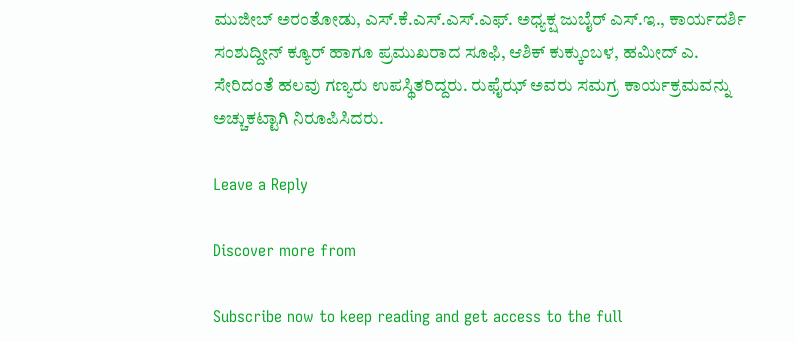ಮುಜೀಬ್ ಅರಂತೋಡು, ಎಸ್.ಕೆ.ಎಸ್.ಎಸ್.ಎಫ್. ಅಧ್ಯಕ್ಷ ಜುಬೈರ್ ಎಸ್.ಇ., ಕಾರ್ಯದರ್ಶಿ ಸಂಶುದ್ದೀನ್ ಕ್ಯೂರ್ ಹಾಗೂ ಪ್ರಮುಖರಾದ ಸೂಫಿ, ಆಶಿಕ್ ಕುಕ್ಕುಂಬಳ, ಹಮೀದ್ ಎ. ಸೇರಿದಂತೆ ಹಲವು ಗಣ್ಯರು ಉಪಸ್ಥಿತರಿದ್ದರು. ರುಫೈಝ್ ಅವರು ಸಮಗ್ರ ಕಾರ್ಯಕ್ರಮವನ್ನು ಅಚ್ಚುಕಟ್ಟಾಗಿ ನಿರೂಪಿಸಿದರು.

Leave a Reply

Discover more from

Subscribe now to keep reading and get access to the full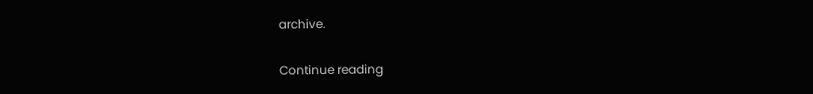archive.

Continue reading